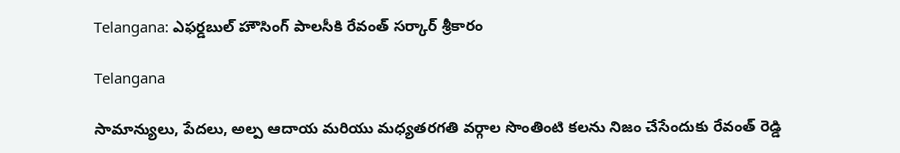Telangana: ఎఫర్డబుల్ హౌసింగ్ పాలసీకి రేవంత్ సర్కార్ శ్రీకారం

Telangana

సామాన్యులు, పేదలు, అల్ప ఆదాయ మరియు మధ్యతరగతి వర్గాల సొంతింటి కలను నిజం చేసేందుకు రేవంత్ రెడ్డి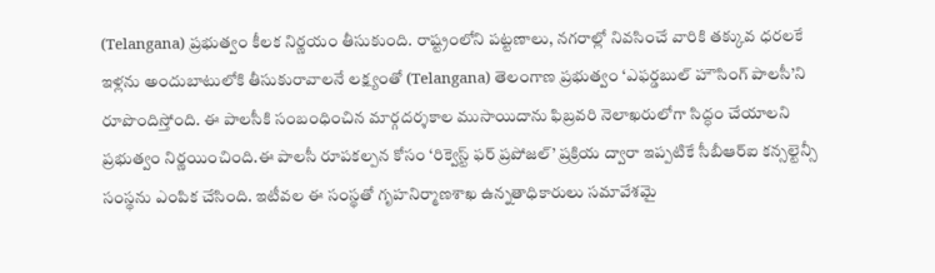(Telangana) ప్రభుత్వం కీలక నిర్ణయం తీసుకుంది. రాష్ట్రంలోని పట్టణాలు, నగరాల్లో నివసించే వారికి తక్కువ ధరలకే ఇళ్లను అందుబాటులోకి తీసుకురావాలనే లక్ష్యంతో (Telangana) తెలంగాణ ప్రభుత్వం ‘ఎఫర్డబుల్ హౌసింగ్ పాలసీ’ని రూపొందిస్తోంది. ఈ పాలసీకి సంబంధించిన మార్గదర్శకాల ముసాయిదాను ఫిబ్రవరి నెలాఖరులోగా సిద్ధం చేయాలని ప్రభుత్వం నిర్ణయించింది.ఈ పాలసీ రూపకల్పన కోసం ‘రిక్వెస్ట్ ఫర్ ప్రపోజల్’ ప్రక్రియ ద్వారా ఇప్పటికే సీబీఆర్‌ఐ కన్సల్టెన్సీ సంస్థను ఎంపిక చేసింది. ఇటీవల ఈ సంస్థతో గృహనిర్మాణశాఖ ఉన్నతాధికారులు సమావేశమై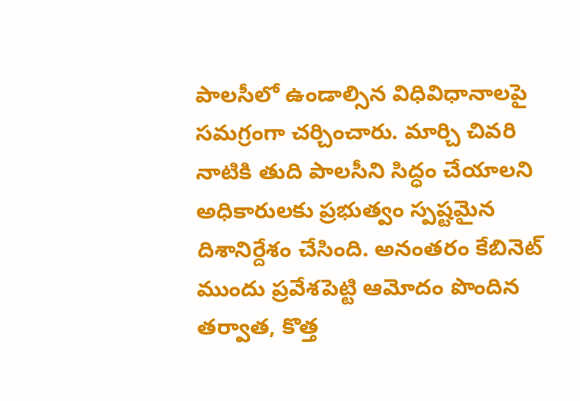పాలసీలో ఉండాల్సిన విధివిధానాలపై సమగ్రంగా చర్చించారు. మార్చి చివరి నాటికి తుది పాలసీని సిద్ధం చేయాలని అధికారులకు ప్రభుత్వం స్పష్టమైన దిశానిర్దేశం చేసింది. అనంతరం కేబినెట్ ముందు ప్రవేశపెట్టి ఆమోదం పొందిన తర్వాత, కొత్త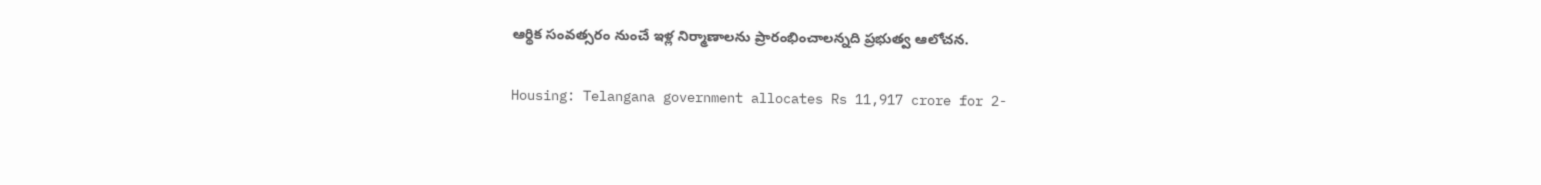ఆర్థిక సంవత్సరం నుంచే ఇళ్ల నిర్మాణాలను ప్రారంభించాలన్నది ప్రభుత్వ ఆలోచన.

Housing: Telangana government allocates Rs 11,917 crore for 2-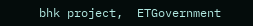bhk project,  ETGovernment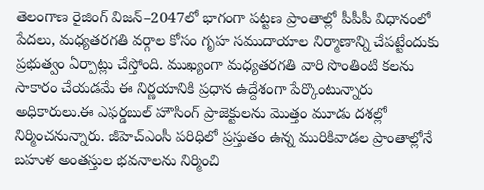తెలంగాణ రైజింగ్ విజన్–2047లో భాగంగా పట్టణ ప్రాంతాల్లో పీపీపీ విధానంలో పేదలు, మధ్యతరగతి వర్గాల కోసం గృహ సముదాయాల నిర్మాణాన్ని చేపట్టేందుకు ప్రభుత్వం ఏర్పాట్లు చేస్తోంది. ముఖ్యంగా మధ్యతరగతి వారి సొంతింటి కలను సాకారం చేయడమే ఈ నిర్ణయానికి ప్రధాన ఉద్దేశంగా పేర్కొంటున్నారు అధికారులు.ఈ ఎఫర్డబుల్ హౌసింగ్ ప్రాజెక్టులను మొత్తం మూడు దశల్లో నిర్మించనున్నారు. జీహెచ్‌ఎంసీ పరిధిలో ప్రస్తుతం ఉన్న మురికివాడల ప్రాంతాల్లోనే బహుళ అంతస్తుల భవనాలను నిర్మించి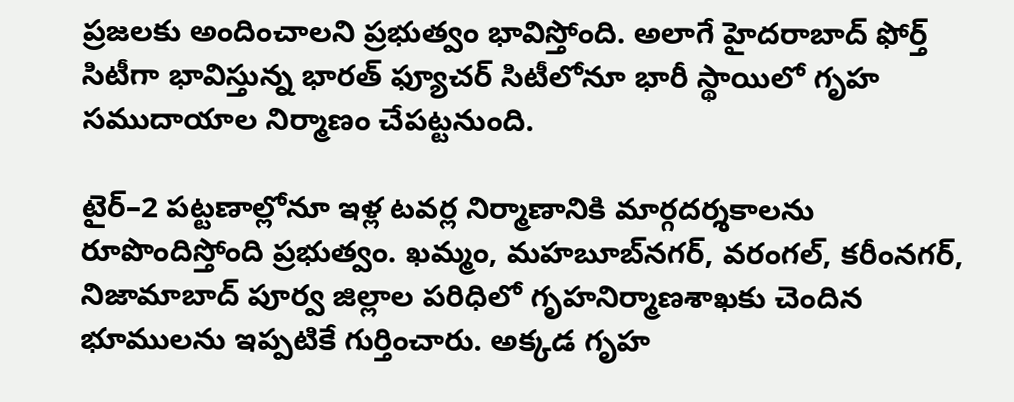ప్రజలకు అందించాలని ప్రభుత్వం భావిస్తోంది. అలాగే హైదరాబాద్ ఫోర్త్ సిటీగా భావిస్తున్న భారత్ ఫ్యూచర్ సిటీలోనూ భారీ స్థాయిలో గృహ సముదాయాల నిర్మాణం చేపట్టనుంది.

టైర్–2 పట్టణాల్లోనూ ఇళ్ల టవర్ల నిర్మాణానికి మార్గదర్శకాలను రూపొందిస్తోంది ప్రభుత్వం. ఖమ్మం, మహబూబ్‌నగర్, వరంగల్, కరీంనగర్, నిజామాబాద్ పూర్వ జిల్లాల పరిధిలో గృహనిర్మాణశాఖకు చెందిన భూములను ఇప్పటికే గుర్తించారు. అక్కడ గృహ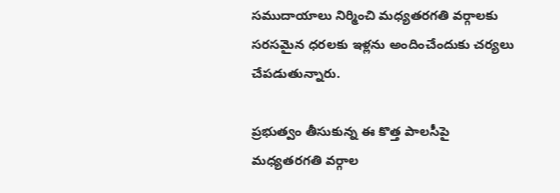సముదాయాలు నిర్మించి మధ్యతరగతి వర్గాలకు సరసమైన ధరలకు ఇళ్లను అందించేందుకు చర్యలు చేపడుతున్నారు.

ప్రభుత్వం తీసుకున్న ఈ కొత్త పాలసీపై మధ్యతరగతి వర్గాల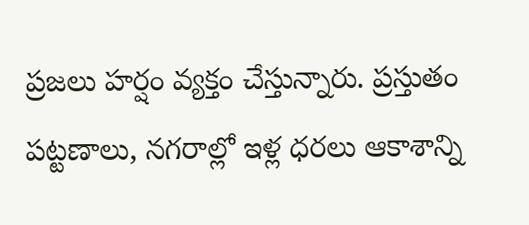ప్రజలు హర్షం వ్యక్తం చేస్తున్నారు. ప్రస్తుతం పట్టణాలు, నగరాల్లో ఇళ్ల ధరలు ఆకాశాన్ని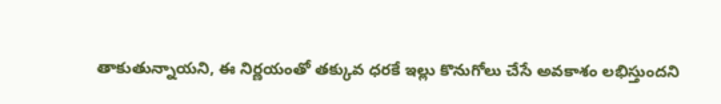తాకుతున్నాయని, ఈ నిర్ణయంతో తక్కువ ధరకే ఇల్లు కొనుగోలు చేసే అవకాశం లభిస్తుందని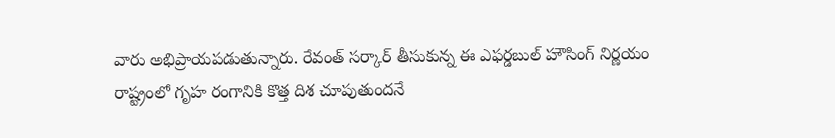వారు అభిప్రాయపడుతున్నారు. రేవంత్ సర్కార్ తీసుకున్న ఈ ఎఫర్డబుల్ హౌసింగ్ నిర్ణయం రాష్ట్రంలో గృహ రంగానికి కొత్త దిశ చూపుతుందనే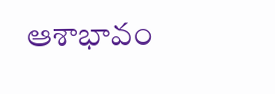ఆశాభావం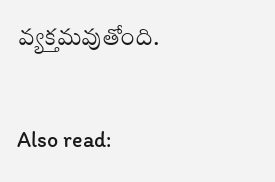వ్యక్తమవుతోంది.

Also read: